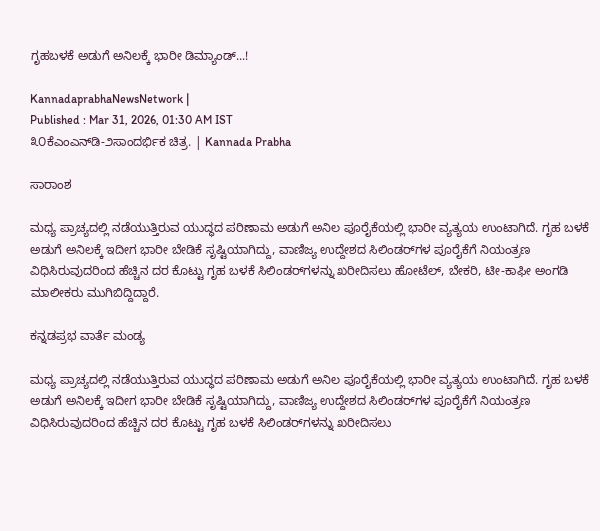ಗೃಹಬಳಕೆ ಅಡುಗೆ ಅನಿಲಕ್ಕೆ ಭಾರೀ ಡಿಮ್ಯಾಂಡ್...!

KannadaprabhaNewsNetwork |
Published : Mar 31, 2026, 01:30 AM IST
೩೦ಕೆಎಂಎನ್‌ಡಿ-೨ಸಾಂದರ್ಭಿಕ ಚಿತ್ರ. | Kannada Prabha

ಸಾರಾಂಶ

ಮಧ್ಯ ಪ್ರಾಚ್ಯದಲ್ಲಿ ನಡೆಯುತ್ತಿರುವ ಯುದ್ಧದ ಪರಿಣಾಮ ಅಡುಗೆ ಅನಿಲ ಪೂರೈಕೆಯಲ್ಲಿ ಭಾರೀ ವ್ಯತ್ಯಯ ಉಂಟಾಗಿದೆ. ಗೃಹ ಬಳಕೆ ಅಡುಗೆ ಅನಿಲಕ್ಕೆ ಇದೀಗ ಭಾರೀ ಬೇಡಿಕೆ ಸೃಷ್ಟಿಯಾಗಿದ್ದು, ವಾಣಿಜ್ಯ ಉದ್ದೇಶದ ಸಿಲಿಂಡರ್‌ಗಳ ಪೂರೈಕೆಗೆ ನಿಯಂತ್ರಣ ವಿಧಿಸಿರುವುದರಿಂದ ಹೆಚ್ಚಿನ ದರ ಕೊಟ್ಟು ಗೃಹ ಬಳಕೆ ಸಿಲಿಂಡರ್‌ಗಳನ್ನು ಖರೀದಿಸಲು ಹೋಟೆಲ್, ಬೇಕರಿ, ಟೀ-ಕಾಫೀ ಅಂಗಡಿ ಮಾಲೀಕರು ಮುಗಿಬಿದ್ದಿದ್ದಾರೆ.

ಕನ್ನಡಪ್ರಭ ವಾರ್ತೆ ಮಂಡ್ಯ

ಮಧ್ಯ ಪ್ರಾಚ್ಯದಲ್ಲಿ ನಡೆಯುತ್ತಿರುವ ಯುದ್ಧದ ಪರಿಣಾಮ ಅಡುಗೆ ಅನಿಲ ಪೂರೈಕೆಯಲ್ಲಿ ಭಾರೀ ವ್ಯತ್ಯಯ ಉಂಟಾಗಿದೆ. ಗೃಹ ಬಳಕೆ ಅಡುಗೆ ಅನಿಲಕ್ಕೆ ಇದೀಗ ಭಾರೀ ಬೇಡಿಕೆ ಸೃಷ್ಟಿಯಾಗಿದ್ದು, ವಾಣಿಜ್ಯ ಉದ್ದೇಶದ ಸಿಲಿಂಡರ್‌ಗಳ ಪೂರೈಕೆಗೆ ನಿಯಂತ್ರಣ ವಿಧಿಸಿರುವುದರಿಂದ ಹೆಚ್ಚಿನ ದರ ಕೊಟ್ಟು ಗೃಹ ಬಳಕೆ ಸಿಲಿಂಡರ್‌ಗಳನ್ನು ಖರೀದಿಸಲು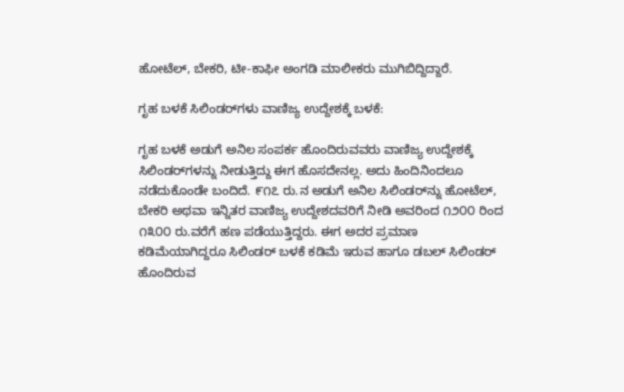ಹೋಟೆಲ್, ಬೇಕರಿ, ಟೀ-ಕಾಫೀ ಅಂಗಡಿ ಮಾಲೀಕರು ಮುಗಿಬಿದ್ದಿದ್ದಾರೆ.

ಗೃಹ ಬಳಕೆ ಸಿಲಿಂಡರ್‌ಗಳು ವಾಣಿಜ್ಯ ಉದ್ದೇಶಕ್ಕೆ ಬಳಕೆ:

ಗೃಹ ಬಳಕೆ ಅಡುಗೆ ಅನಿಲ ಸಂಪರ್ಕ ಹೊಂದಿರುವವರು ವಾಣಿಜ್ಯ ಉದ್ದೇಶಕ್ಕೆ ಸಿಲಿಂಡರ್‌ಗಳನ್ನು ನೀಡುತ್ತಿದ್ದು ಈಗ ಹೊಸದೇನಲ್ಲ. ಅದು ಹಿಂದಿನಿಂದಲೂ ನಡೆದುಕೊಂಡೇ ಬಂದಿದೆ. ೯೧೭ ರು.ನ ಅಡುಗೆ ಅನಿಲ ಸಿಲಿಂಡರ್‌ನ್ನು ಹೋಟೆಲ್, ಬೇಕರಿ ಅಥವಾ ಇನ್ನಿತರ ವಾಣಿಜ್ಯ ಉದ್ದೇಶದವರಿಗೆ ನೀಡಿ ಅವರಿಂದ ೧೨೦೦ ರಿಂದ ೧೩೦೦ ರು.ವರೆಗೆ ಹಣ ಪಡೆಯುತ್ತಿದ್ದರು. ಈಗ ಅದರ ಪ್ರಮಾಣ ಕಡಿಮೆಯಾಗಿದ್ದರೂ ಸಿಲಿಂಡರ್ ಬಳಕೆ ಕಡಿಮೆ ಇರುವ ಹಾಗೂ ಡಬಲ್ ಸಿಲಿಂಡರ್ ಹೊಂದಿರುವ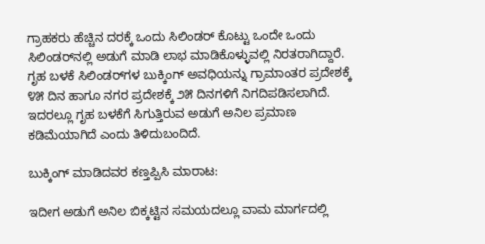ಗ್ರಾಹಕರು ಹೆಚ್ಚಿನ ದರಕ್ಕೆ ಒಂದು ಸಿಲಿಂಡರ್ ಕೊಟ್ಟು ಒಂದೇ ಒಂದು ಸಿಲಿಂಡರ್‌ನಲ್ಲಿ ಅಡುಗೆ ಮಾಡಿ ಲಾಭ ಮಾಡಿಕೊಳ್ಳುವಲ್ಲಿ ನಿರತರಾಗಿದ್ದಾರೆ. ಗೃಹ ಬಳಕೆ ಸಿಲಿಂಡರ್‌ಗಳ ಬುಕ್ಕಿಂಗ್ ಅವಧಿಯನ್ನು ಗ್ರಾಮಾಂತರ ಪ್ರದೇಶಕ್ಕೆ ೪೫ ದಿನ ಹಾಗೂ ನಗರ ಪ್ರದೇಶಕ್ಕೆ ೨೫ ದಿನಗಳಿಗೆ ನಿಗದಿಪಡಿಸಲಾಗಿದೆ. ಇದರಲ್ಲೂ ಗೃಹ ಬಳಕೆಗೆ ಸಿಗುತ್ತಿರುವ ಅಡುಗೆ ಅನಿಲ ಪ್ರಮಾಣ ಕಡಿಮೆಯಾಗಿದೆ ಎಂದು ತಿಳಿದುಬಂದಿದೆ.

ಬುಕ್ಕಿಂಗ್ ಮಾಡಿದವರ ಕಣ್ತಪ್ಪಿಸಿ ಮಾರಾಟ:

ಇದೀಗ ಅಡುಗೆ ಅನಿಲ ಬಿಕ್ಕಟ್ಟಿನ ಸಮಯದಲ್ಲೂ ವಾಮ ಮಾರ್ಗದಲ್ಲಿ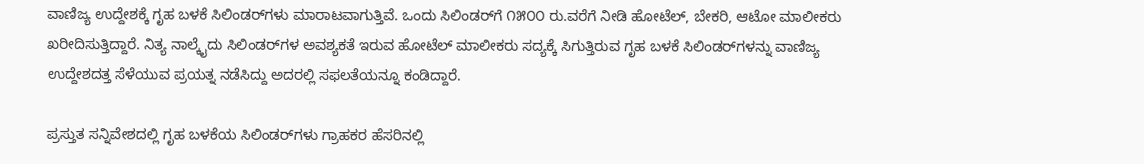ವಾಣಿಜ್ಯ ಉದ್ದೇಶಕ್ಕೆ ಗೃಹ ಬಳಕೆ ಸಿಲಿಂಡರ್‌ಗಳು ಮಾರಾಟವಾಗುತ್ತಿವೆ. ಒಂದು ಸಿಲಿಂಡರ್‌ಗೆ ೧೫೦೦ ರು.ವರೆಗೆ ನೀಡಿ ಹೋಟೆಲ್, ಬೇಕರಿ, ಆಟೋ ಮಾಲೀಕರು ಖರೀದಿಸುತ್ತಿದ್ದಾರೆ. ನಿತ್ಯ ನಾಲ್ಕೈದು ಸಿಲಿಂಡರ್‌ಗಳ ಅವಶ್ಯಕತೆ ಇರುವ ಹೋಟೆಲ್ ಮಾಲೀಕರು ಸದ್ಯಕ್ಕೆ ಸಿಗುತ್ತಿರುವ ಗೃಹ ಬಳಕೆ ಸಿಲಿಂಡರ್‌ಗಳನ್ನು ವಾಣಿಜ್ಯ ಉದ್ದೇಶದತ್ತ ಸೆಳೆಯುವ ಪ್ರಯತ್ನ ನಡೆಸಿದ್ದು ಅದರಲ್ಲಿ ಸಫಲತೆಯನ್ನೂ ಕಂಡಿದ್ದಾರೆ.

ಪ್ರಸ್ತುತ ಸನ್ನಿವೇಶದಲ್ಲಿ ಗೃಹ ಬಳಕೆಯ ಸಿಲಿಂಡರ್‌ಗಳು ಗ್ರಾಹಕರ ಹೆಸರಿನಲ್ಲಿ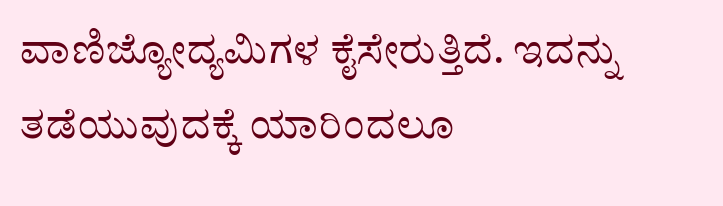ವಾಣಿಜ್ಯೋದ್ಯಮಿಗಳ ಕೈಸೇರುತ್ತಿದೆ. ಇದನ್ನು ತಡೆಯುವುದಕ್ಕೆ ಯಾರಿಂದಲೂ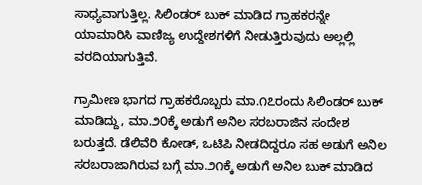ಸಾಧ್ಯವಾಗುತ್ತಿಲ್ಲ. ಸಿಲಿಂಡರ್ ಬುಕ್ ಮಾಡಿದ ಗ್ರಾಹಕರನ್ನೇ ಯಾಮಾರಿಸಿ ವಾಣಿಜ್ಯ ಉದ್ದೇಶಗಳಿಗೆ ನೀಡುತ್ತಿರುವುದು ಅಲ್ಲಲ್ಲಿ ವರದಿಯಾಗುತ್ತಿವೆ.

ಗ್ರಾಮೀಣ ಭಾಗದ ಗ್ರಾಹಕರೊಬ್ಬರು ಮಾ.೧೭ರಂದು ಸಿಲಿಂಡರ್ ಬುಕ್ ಮಾಡಿದ್ದು, ಮಾ.೨೦ಕ್ಕೆ ಅಡುಗೆ ಅನಿಲ ಸರಬರಾಜಿನ ಸಂದೇಶ ಬರುತ್ತದೆ. ಡೆಲಿವೆರಿ ಕೋಡ್, ಒಟಿಪಿ ನೀಡದಿದ್ದರೂ ಸಹ ಅಡುಗೆ ಅನಿಲ ಸರಬರಾಜಾಗಿರುವ ಬಗ್ಗೆ ಮಾ.೨೧ಕ್ಕೆ ಅಡುಗೆ ಅನಿಲ ಬುಕ್ ಮಾಡಿದ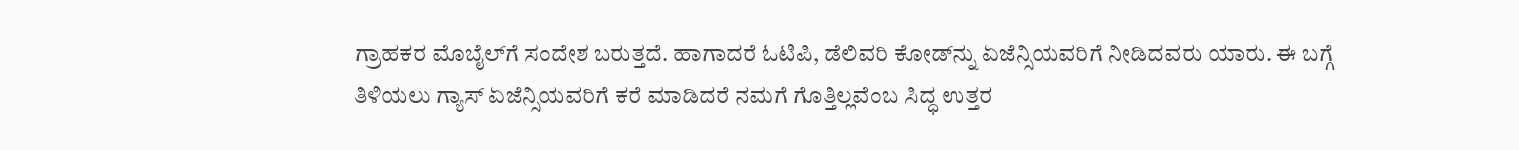ಗ್ರಾಹಕರ ಮೊಬೈಲ್‌ಗೆ ಸಂದೇಶ ಬರುತ್ತದೆ. ಹಾಗಾದರೆ ಓಟಿಪಿ, ಡೆಲಿವರಿ ಕೋಡ್‌ನ್ನು ಏಜೆನ್ಸಿಯವರಿಗೆ ನೀಡಿದವರು ಯಾರು. ಈ ಬಗ್ಗೆ ತಿಳಿಯಲು ಗ್ಯಾಸ್ ಏಜೆನ್ಸಿಯವರಿಗೆ ಕರೆ ಮಾಡಿದರೆ ನಮಗೆ ಗೊತ್ತಿಲ್ಲವೆಂಬ ಸಿದ್ಧ ಉತ್ತರ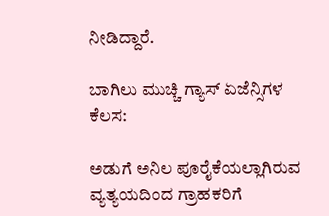ನೀಡಿದ್ದಾರೆ.

ಬಾಗಿಲು ಮುಚ್ಚಿ ಗ್ಯಾಸ್ ಏಜೆನ್ಸಿಗಳ ಕೆಲಸ:

ಅಡುಗೆ ಅನಿಲ ಪೂರೈಕೆಯಲ್ಲಾಗಿರುವ ವ್ಯತ್ಯಯದಿಂದ ಗ್ರಾಹಕರಿಗೆ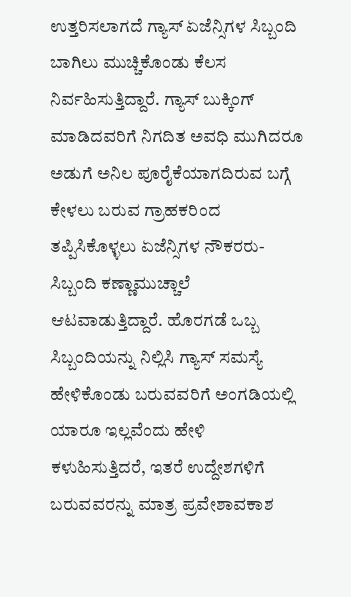ಉತ್ತರಿಸಲಾಗದೆ ಗ್ಯಾಸ್ ಏಜೆನ್ಸಿಗಳ ಸಿಬ್ಬಂದಿ ಬಾಗಿಲು ಮುಚ್ಚಿಕೊಂಡು ಕೆಲಸ ನಿರ್ವಹಿಸುತ್ತಿದ್ದಾರೆ. ಗ್ಯಾಸ್ ಬುಕ್ಕಿಂಗ್ ಮಾಡಿದವರಿಗೆ ನಿಗದಿತ ಅವಧಿ ಮುಗಿದರೂ ಅಡುಗೆ ಅನಿಲ ಪೂರೈಕೆಯಾಗದಿರುವ ಬಗ್ಗೆ ಕೇಳಲು ಬರುವ ಗ್ರಾಹಕರಿಂದ ತಪ್ಪಿಸಿಕೊಳ್ಳಲು ಏಜೆನ್ಸಿಗಳ ನೌಕರರು-ಸಿಬ್ಬಂದಿ ಕಣ್ಣಾಮುಚ್ಚಾಲೆ ಆಟವಾಡುತ್ತಿದ್ದಾರೆ. ಹೊರಗಡೆ ಒಬ್ಬ ಸಿಬ್ಬಂದಿಯನ್ನು ನಿಲ್ಲಿಸಿ ಗ್ಯಾಸ್ ಸಮಸ್ಯೆ ಹೇಳಿಕೊಂಡು ಬರುವವರಿಗೆ ಅಂಗಡಿಯಲ್ಲಿ ಯಾರೂ ಇಲ್ಲವೆಂದು ಹೇಳಿ ಕಳುಹಿಸುತ್ತಿದರೆ, ಇತರೆ ಉದ್ದೇಶಗಳಿಗೆ ಬರುವವರನ್ನು ಮಾತ್ರ ಪ್ರವೇಶಾವಕಾಶ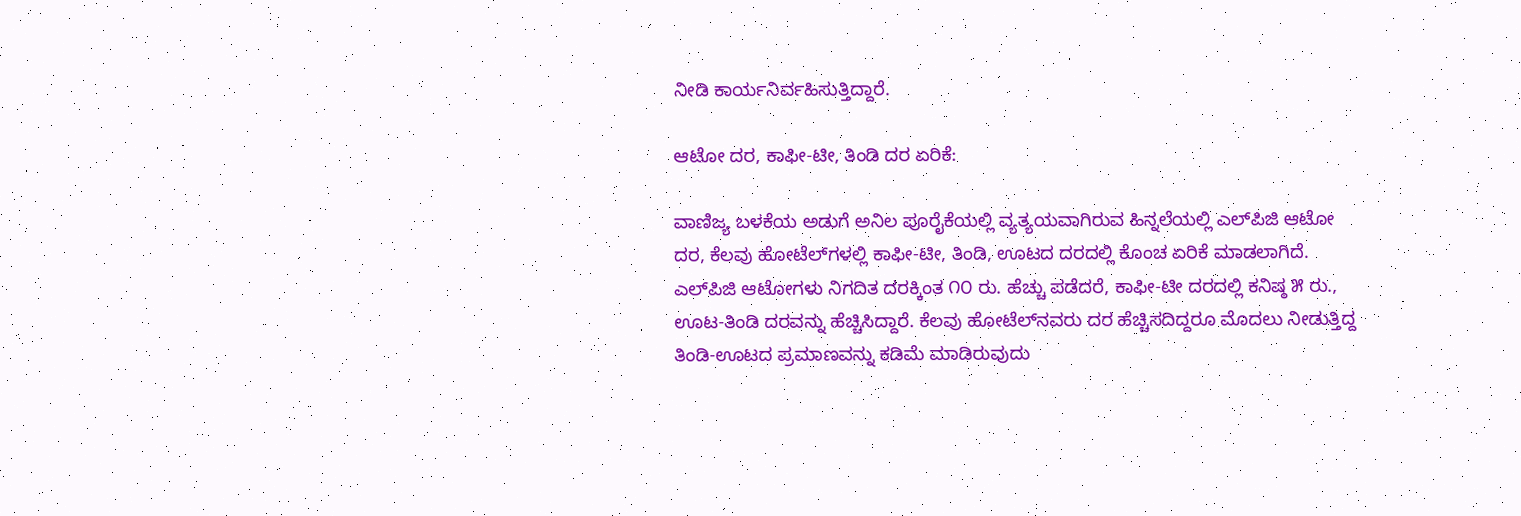ನೀಡಿ ಕಾರ್ಯನಿರ್ವಹಿಸುತ್ತಿದ್ದಾರೆ.

ಆಟೋ ದರ, ಕಾಫೀ-ಟೀ, ತಿಂಡಿ ದರ ಏರಿಕೆ:

ವಾಣಿಜ್ಯ ಬಳಕೆಯ ಅಡುಗೆ ಅನಿಲ ಪೂರೈಕೆಯಲ್ಲಿ ವ್ಯತ್ಯಯವಾಗಿರುವ ಹಿನ್ನಲೆಯಲ್ಲಿ ಎಲ್‌ಪಿಜಿ ಆಟೋ ದರ, ಕೆಲವು ಹೋಟೆಲ್‌ಗಳಲ್ಲಿ ಕಾಫೀ-ಟೀ, ತಿಂಡಿ, ಊಟದ ದರದಲ್ಲಿ ಕೊಂಚ ಏರಿಕೆ ಮಾಡಲಾಗಿದೆ. ಎಲ್‌ಪಿಜಿ ಆಟೋಗಳು ನಿಗದಿತ ದರಕ್ಕಿಂತ ೧೦ ರು. ಹೆಚ್ಚು ಪಡೆದರೆ, ಕಾಫೀ-ಟೀ ದರದಲ್ಲಿ ಕನಿಷ್ಠ ೫ ರು., ಊಟ-ತಿಂಡಿ ದರವನ್ನು ಹೆಚ್ಚಿಸಿದ್ದಾರೆ. ಕೆಲವು ಹೋಟೆಲ್‌ನವರು ದರ ಹೆಚ್ಚಿಸದಿದ್ದರೂ ಮೊದಲು ನೀಡುತ್ತಿದ್ದ ತಿಂಡಿ-ಊಟದ ಪ್ರಮಾಣವನ್ನು ಕಡಿಮೆ ಮಾಡಿರುವುದು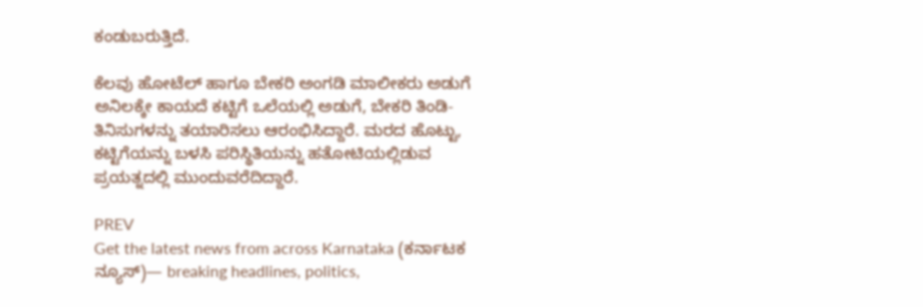ಕಂಡುಬರುತ್ತಿದೆ.

ಕೆಲವು ಹೋಟೆಲ್ ಹಾಗೂ ಬೇಕರಿ ಅಂಗಡಿ ಮಾಲೀಕರು ಅಡುಗೆ ಅನಿಲಕ್ಕೇ ಕಾಯದೆ ಕಟ್ಟಿಗೆ ಒಲೆಯಲ್ಲಿ ಅಡುಗೆ, ಬೇಕರಿ ತಿಂಡಿ-ತಿನಿಸುಗಳನ್ನು ತಯಾರಿಸಲು ಆರಂಭಿಸಿದ್ದಾರೆ. ಮರದ ಹೊಟ್ಟು, ಕಟ್ಟಿಗೆಯನ್ನು ಬಳಸಿ ಪರಿಸ್ಥಿತಿಯನ್ನು ಹತೋಟಿಯಲ್ಲಿಡುವ ಪ್ರಯತ್ನದಲ್ಲಿ ಮುಂದುವರೆದಿದ್ದಾರೆ.

PREV
Get the latest news from across Karnataka (ಕರ್ನಾಟಕ ನ್ಯೂಸ್)— breaking headlines, politics,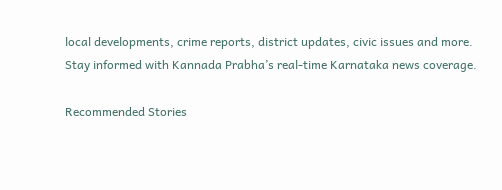local developments, crime reports, district updates, civic issues and more. Stay informed with Kannada Prabha’s real‑time Karnataka news coverage.

Recommended Stories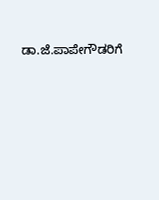ಡಾ.ಜೆ.ಪಾಪೇಗೌಡರಿಗೆ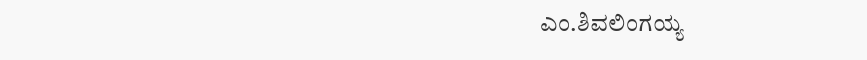ಎಂ.ಶಿವಲಿಂಗಯ್ಯ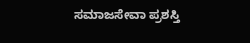ಸಮಾಜಸೇವಾ ಪ್ರಶಸ್ತಿ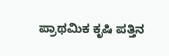ಪ್ರಾಥಮಿಕ ಕೃಷಿ ಪತ್ತಿನ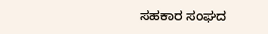ಸಹಕಾರ ಸಂಘದ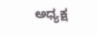ಅಧ್ಯಕ್ಷ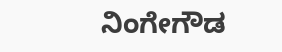ನಿಂಗೇಗೌಡ